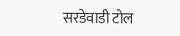सरडेवाडी टोल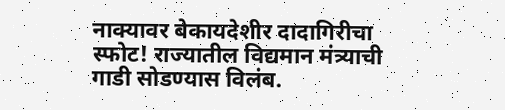नाक्यावर बेकायदेशीर दादागिरीचा स्फोट! राज्यातील विद्यमान मंत्र्याची गाडी सोडण्यास विलंब.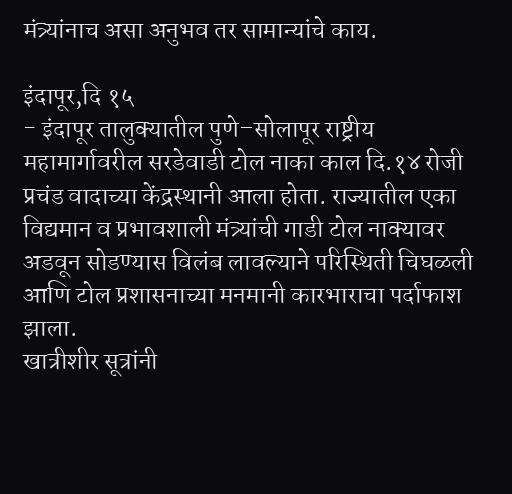मंत्र्यांनाच असा अनुभव तर सामान्यांचे काय.

इंदापूर,दि १५
- इंदापूर तालुक्यातील पुणे–सोलापूर राष्ट्रीय महामार्गावरील सरडेवाडी टोल नाका काल दि.१४ रोजी प्रचंड वादाच्या केंद्रस्थानी आला होता. राज्यातील एका विद्यमान व प्रभावशाली मंत्र्यांची गाडी टोल नाक्यावर अडवून सोडण्यास विलंब लावल्याने परिस्थिती चिघळली आणि टोल प्रशासनाच्या मनमानी कारभाराचा पर्दाफाश झाला.
खात्रीशीर सूत्रांनी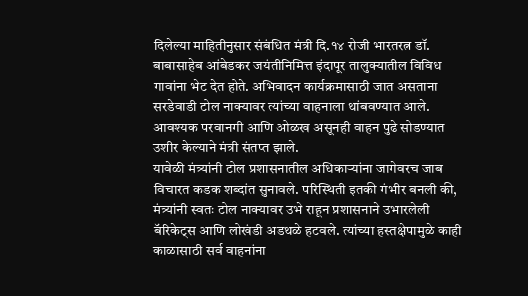दिलेल्या माहितीनुसार संबंधित मंत्री दि.१४ रोजी भारतरत्न डॉ. बाबासाहेब आंबेडकर जयंतीनिमित्त इंदापूर तालुक्यातील विविध गावांना भेट देत होते. अभिवादन कार्यक्रमासाठी जात असताना सरडेवाडी टोल नाक्यावर त्यांच्या वाहनाला थांबवण्यात आले. आवश्यक परवानगी आणि ओळख असूनही वाहन पुढे सोडण्यात उशीर केल्याने मंत्री संतप्त झाले.
यावेळी मंत्र्यांनी टोल प्रशासनातील अधिकाऱ्यांना जागेवरच जाब विचारत कडक शब्दांत सुनावले. परिस्थिती इतकी गंभीर बनली की, मंत्र्यांनी स्वतः टोल नाक्यावर उभे राहून प्रशासनाने उभारलेली बॅरिकेट्स आणि लोखंडी अडथळे हटवले. त्यांच्या हस्तक्षेपामुळे काही काळासाठी सर्व वाहनांना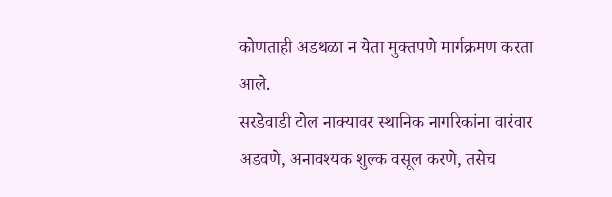कोणताही अडथळा न येता मुक्तपणे मार्गक्रमण करता आले.
सरडेवाडी टोल नाक्यावर स्थानिक नागरिकांना वारंवार अडवणे, अनावश्यक शुल्क वसूल करणे, तसेच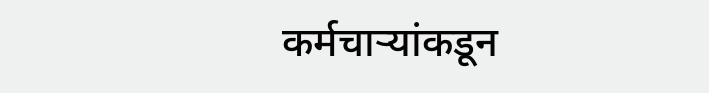कर्मचाऱ्यांकडून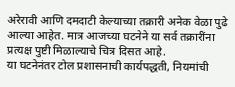अरेरावी आणि दमदाटी केल्याच्या तक्रारी अनेक वेळा पुढे आल्या आहेत. मात्र आजच्या घटनेने या सर्व तक्रारींना प्रत्यक्ष पुष्टी मिळाल्याचे चित्र दिसत आहे.
या घटनेनंतर टोल प्रशासनाची कार्यपद्धती, नियमांची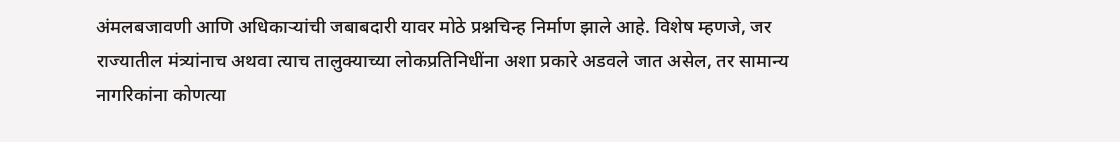अंमलबजावणी आणि अधिकाऱ्यांची जबाबदारी यावर मोठे प्रश्नचिन्ह निर्माण झाले आहे. विशेष म्हणजे, जर राज्यातील मंत्र्यांनाच अथवा त्याच तालुक्याच्या लोकप्रतिनिधींना अशा प्रकारे अडवले जात असेल, तर सामान्य नागरिकांना कोणत्या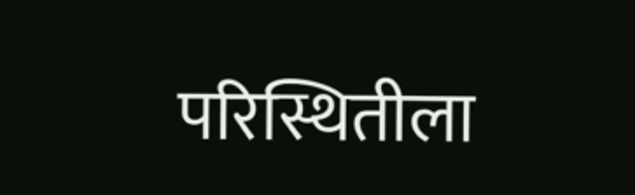परिस्थितीला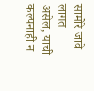सामोरे जावे लागत असेल, याची कल्पनाही न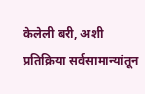केलेली बरी, अशी प्रतिक्रिया सर्वसामान्यांतून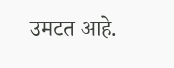उमटत आहे.